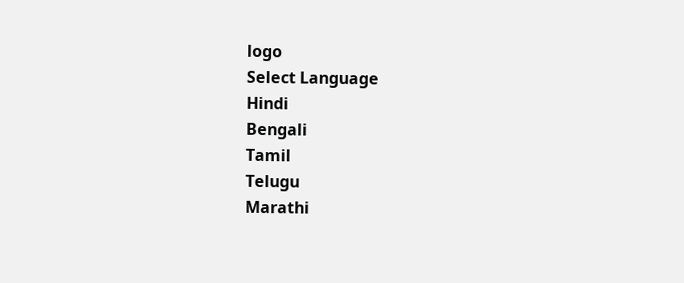logo
Select Language
Hindi
Bengali
Tamil
Telugu
Marathi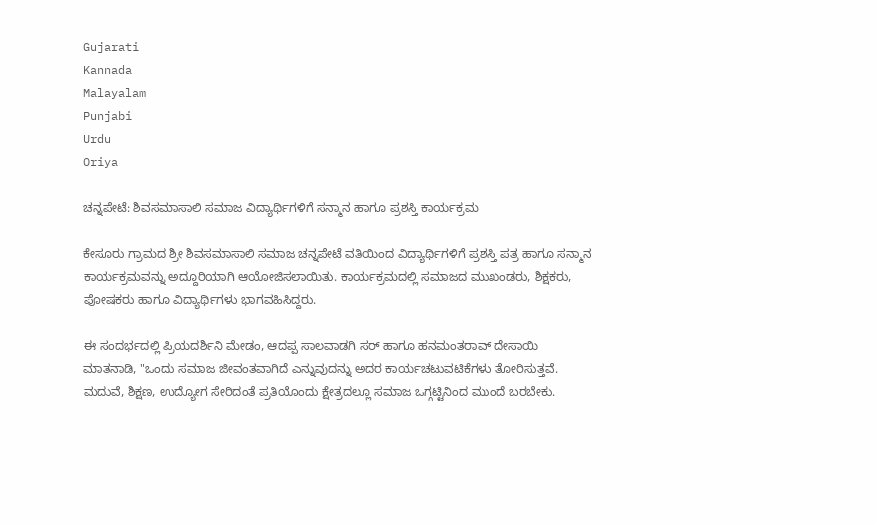Gujarati
Kannada
Malayalam
Punjabi
Urdu
Oriya

ಚನ್ನಪೇಟೆ: ಶಿವಸಮಾಸಾಲಿ ಸಮಾಜ ವಿದ್ಯಾರ್ಥಿಗಳಿಗೆ ಸನ್ಮಾನ ಹಾಗೂ ಪ್ರಶಸ್ತಿ ಕಾರ್ಯಕ್ರಮ

ಕೇಸೂರು ಗ್ರಾಮದ ಶ್ರೀ ಶಿವಸಮಾಸಾಲಿ ಸಮಾಜ ಚನ್ನಪೇಟೆ ವತಿಯಿಂದ ವಿದ್ಯಾರ್ಥಿಗಳಿಗೆ ಪ್ರಶಸ್ತಿ ಪತ್ರ ಹಾಗೂ ಸನ್ಮಾನ ಕಾರ್ಯಕ್ರಮವನ್ನು ಅದ್ದೂರಿಯಾಗಿ ಆಯೋಜಿಸಲಾಯಿತು. ಕಾರ್ಯಕ್ರಮದಲ್ಲಿ ಸಮಾಜದ ಮುಖಂಡರು, ಶಿಕ್ಷಕರು, ಪೋಷಕರು ಹಾಗೂ ವಿದ್ಯಾರ್ಥಿಗಳು ಭಾಗವಹಿಸಿದ್ದರು.

ಈ ಸಂದರ್ಭದಲ್ಲಿ ಪ್ರಿಯದರ್ಶಿನಿ ಮೇಡಂ, ಆದಪ್ಪ ಸಾಲವಾಡಗಿ ಸರ್ ಹಾಗೂ ಹನಮಂತರಾವ್ ದೇಸಾಯಿ ಮಾತನಾಡಿ, "ಒಂದು ಸಮಾಜ ಜೀವಂತವಾಗಿದೆ ಎನ್ನುವುದನ್ನು ಅದರ ಕಾರ್ಯಚಟುವಟಿಕೆಗಳು ತೋರಿಸುತ್ತವೆ. ಮದುವೆ, ಶಿಕ್ಷಣ, ಉದ್ಯೋಗ ಸೇರಿದಂತೆ ಪ್ರತಿಯೊಂದು ಕ್ಷೇತ್ರದಲ್ಲೂ ಸಮಾಜ ಒಗ್ಗಟ್ಟಿನಿಂದ ಮುಂದೆ ಬರಬೇಕು.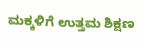ಮಕ್ಕಳಿಗೆ ಉತ್ತಮ ಶಿಕ್ಷಣ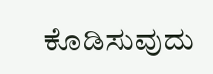ಕೊಡಿಸುವುದು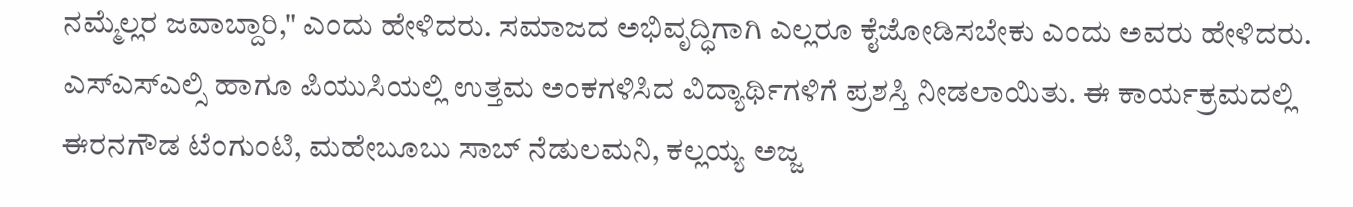ನಮ್ಮೆಲ್ಲರ ಜವಾಬ್ದಾರಿ," ಎಂದು ಹೇಳಿದರು. ಸಮಾಜದ ಅಭಿವೃದ್ಧಿಗಾಗಿ ಎಲ್ಲರೂ ಕೈಜೋಡಿಸಬೇಕು ಎಂದು ಅವರು ಹೇಳಿದರು. ಎಸ್ಎಸ್ಎಲ್ಸಿ ಹಾಗೂ ಪಿಯುಸಿಯಲ್ಲಿ ಉತ್ತಮ ಅಂಕಗಳಿಸಿದ ವಿದ್ಯಾರ್ಥಿಗಳಿಗೆ ಪ್ರಶಸ್ತಿ ನೀಡಲಾಯಿತು. ಈ ಕಾರ್ಯಕ್ರಮದಲ್ಲಿ ಈರನಗೌಡ ಟೆಂಗುಂಟಿ, ಮಹೇಬೂಬು ಸಾಬ್ ನೆಡುಲಮನಿ, ಕಲ್ಲಯ್ಯ ಅಜ್ಜ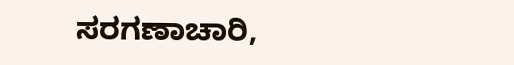ಸರಗಣಾಚಾರಿ,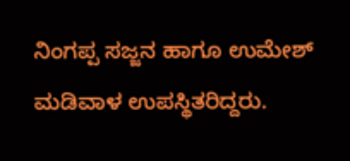ನಿಂಗಪ್ಪ ಸಜ್ಜನ ಹಾಗೂ ಉಮೇಶ್ ಮಡಿವಾಳ ಉಪಸ್ಥಿತರಿದ್ದರು.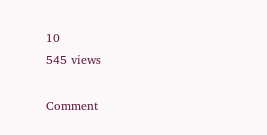10
545 views

Comment